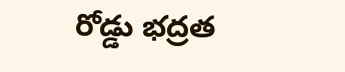రోడ్డు భద్రత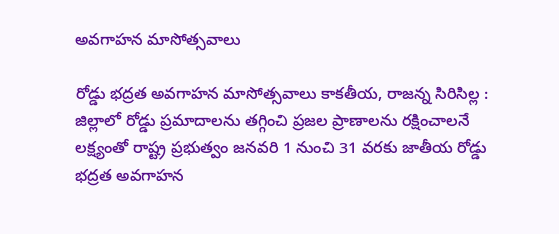అవగాహన మాసోత్సవాలు

రోడ్డు భద్రత అవగాహన మాసోత్సవాలు కాకతీయ, రాజన్న సిరిసిల్ల : జిల్లాలో రోడ్డు ప్రమాదాలను తగ్గించి ప్రజల ప్రాణాలను రక్షించాలనే లక్ష్యంతో రాష్ట్ర ప్రభుత్వం జనవరి 1 నుంచి 31 వరకు జాతీయ రోడ్డు భద్రత అవగాహన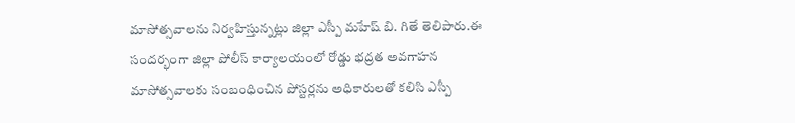మాసోత్సవాలను నిర్వహిస్తున్నట్లు జిల్లా ఎస్పీ మహేష్ బి. గితే తెలిపారు.ఈ సందర్భంగా జిల్లా పోలీస్ కార్యాలయంలో రోడ్డు భద్రత అవగాహన మాసోత్సవాలకు సంబంధించిన పోస్టర్లను అధికారులతో కలిసి ఎస్పీ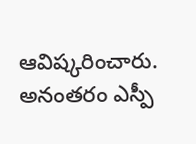ఆవిష్కరించారు. అనంతరం ఎస్పీ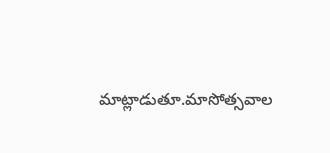మాట్లాడుతూ.మాసోత్సవాల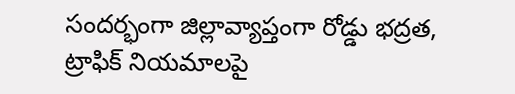సందర్భంగా జిల్లావ్యాప్తంగా రోడ్డు భద్రత, ట్రాఫిక్ నియమాలపై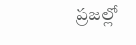ప్రజల్లో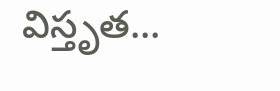విస్తృత...